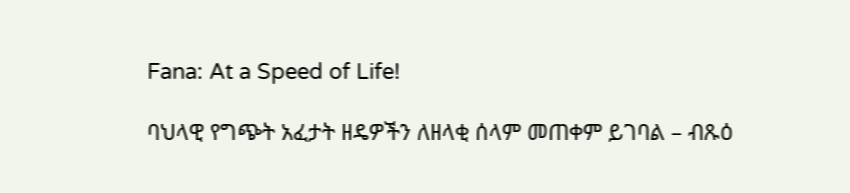Fana: At a Speed of Life!

ባህላዊ የግጭት አፈታት ዘዴዎችን ለዘላቂ ሰላም መጠቀም ይገባል – ብጹዕ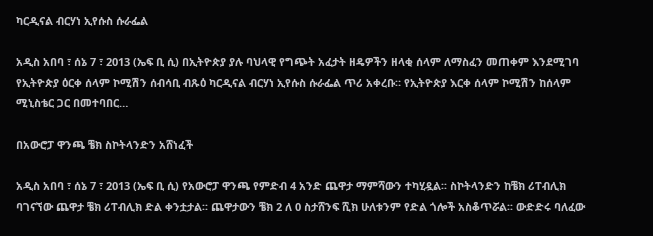ካርዲናል ብርሃነ ኢየሱስ ሱራፌል

አዲስ አበባ ፣ ሰኔ 7 ፣ 2013 (ኤፍ ቢ ሲ) በኢትዮጵያ ያሉ ባህላዊ የግጭት አፈታት ዘዴዎችን ዘላቂ ሰላም ለማስፈን መጠቀም እንደሚገባ የኢትዮጵያ ዕርቀ ሰላም ኮሚሽን ሰብሳቢ ብጹዕ ካርዲናል ብርሃነ ኢየሱስ ሱራፌል ጥሪ አቀረቡ። የኢትዮጵያ እርቀ ሰላም ኮሚሽን ከሰላም ሚኒስቴር ጋር በመተባበር…

በአውሮፓ ዋንጫ ቼክ ስኮትላንድን አሸነፈች

አዲስ አበባ ፣ ሰኔ 7 ፣ 2013 (ኤፍ ቢ ሲ) የአውሮፓ ዋንጫ የምድብ 4 አንድ ጨዋታ ማምሻውን ተካሂዷል፡፡ ስኮትላንድን ከቼክ ሪፐብሊክ ባገናኘው ጨዋታ ቼክ ሪፐብሊክ ድል ቀንቷታል፡፡ ጨዋታውን ቼክ 2 ለ 0 ስታሸንፍ ሺክ ሁለቱንም የድል ጎሎች አስቆጥሯል፡፡ ውድድሩ ባለፈው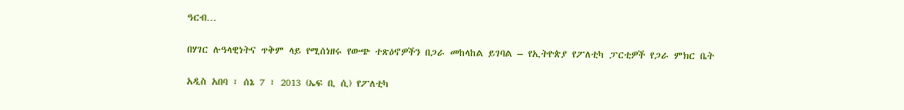ዓርብ…

በሃገር ሉዓላዊነትና ጥቅም ላይ የሚሰነዘሩ የውጭ ተጽዕኖዎችን በጋራ መከላከል ይገባል – የኢትዮጵያ የፖለቲካ ፓርቲዎች የጋራ ምክር ቤት

አዲስ አበባ ፣ ሰኔ 7 ፣ 2013 (ኤፍ ቢ ሲ) የፖለቲካ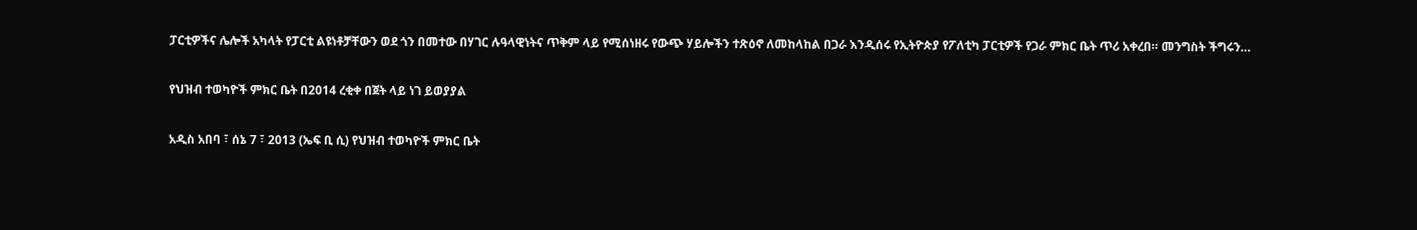ፓርቲዎችና ሌሎች አካላት የፓርቲ ልዩነቶቻቸውን ወደ ጎን በመተው በሃገር ሉዓላዊነትና ጥቅም ላይ የሚሰነዘሩ የውጭ ሃይሎችን ተጽዕኖ ለመከላከል በጋራ እንዲሰሩ የኢትዮጵያ የፖለቲካ ፓርቲዎች የጋራ ምክር ቤት ጥሪ አቀረበ። መንግስት ችግሩን…

የህዝብ ተወካዮች ምክር ቤት በ2014 ረቂቀ በጀት ላይ ነገ ይወያያል

አዲስ አበባ ፣ ሰኔ 7 ፣ 2013 (ኤፍ ቢ ሲ) የህዝብ ተወካዮች ምክር ቤት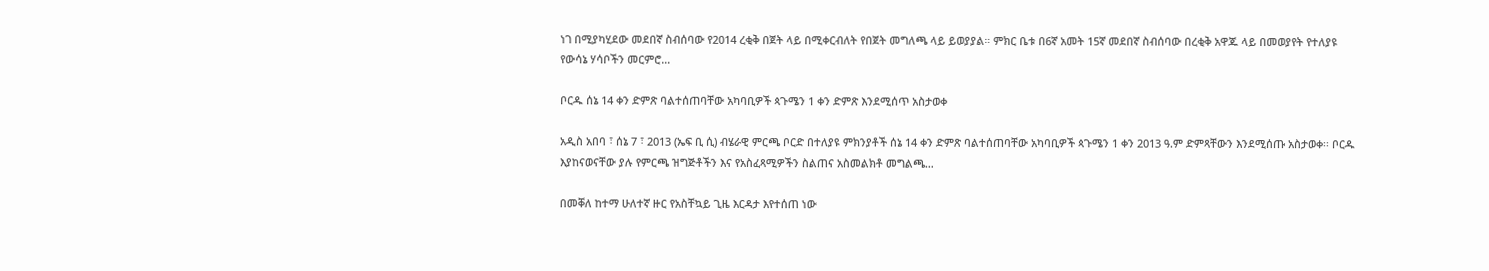ነገ በሚያካሂደው መደበኛ ስብሰባው የ2014 ረቂቅ በጀት ላይ በሚቀርብለት የበጀት መግለጫ ላይ ይወያያል። ምክር ቤቱ በ6ኛ አመት 15ኛ መደበኛ ስብሰባው በረቂቅ አዋጁ ላይ በመወያየት የተለያዩ የውሳኔ ሃሳቦችን መርምሮ…

ቦርዱ ሰኔ 14 ቀን ድምጽ ባልተሰጠባቸው አካባቢዎች ጳጉሜን 1 ቀን ድምጽ እንደሚሰጥ አስታወቀ

አዲስ አበባ ፣ ሰኔ 7 ፣ 2013 (ኤፍ ቢ ሲ) ብሄራዊ ምርጫ ቦርድ በተለያዩ ምክንያቶች ሰኔ 14 ቀን ድምጽ ባልተሰጠባቸው አካባቢዎች ጳጉሜን 1 ቀን 2013 ዓ.ም ድምጻቸውን እንደሚሰጡ አስታወቀ፡፡ ቦርዱ እያከናወናቸው ያሉ የምርጫ ዝግጅቶችን እና የአስፈጻሚዎችን ስልጠና አስመልክቶ መግልጫ…

በመቐለ ከተማ ሁለተኛ ዙር የአስቸኳይ ጊዜ እርዳታ እየተሰጠ ነው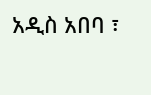አዲስ አበባ ፣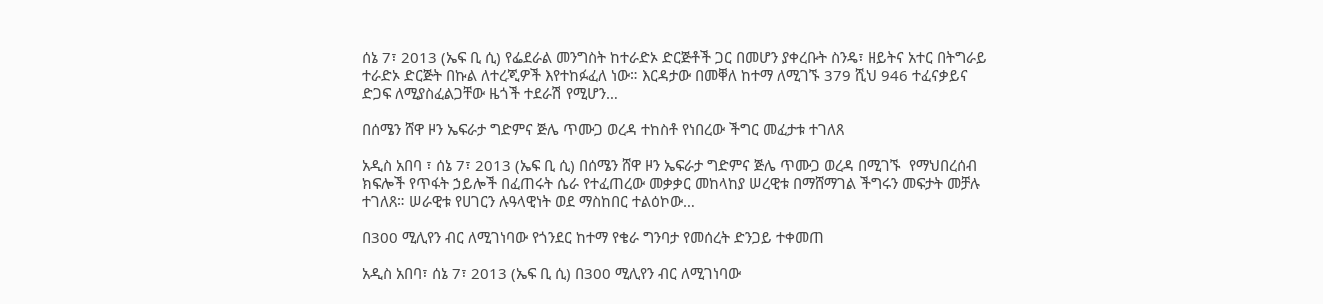ሰኔ 7፣ 2013 (ኤፍ ቢ ሲ) የፌደራል መንግስት ከተራድኦ ድርጅቶች ጋር በመሆን ያቀረቡት ስንዴ፣ ዘይትና አተር በትግራይ ተራድኦ ድርጅት በኩል ለተረጂዎች እየተከፉፈለ ነው። እርዳታው በመቐለ ከተማ ለሚገኙ 379 ሺህ 946 ተፈናቃይና ድጋፍ ለሚያስፈልጋቸው ዜጎች ተደራሽ የሚሆን…

በሰሜን ሸዋ ዞን ኤፍራታ ግድምና ጅሌ ጥሙጋ ወረዳ ተከስቶ የነበረው ችግር መፈታቱ ተገለጸ

አዲስ አበባ ፣ ሰኔ 7፣ 2013 (ኤፍ ቢ ሲ) በሰሜን ሸዋ ዞን ኤፍራታ ግድምና ጅሌ ጥሙጋ ወረዳ በሚገኙ  የማህበረሰብ ክፍሎች የጥፋት ኃይሎች በፈጠሩት ሴራ የተፈጠረው መቃቃር መከላከያ ሠረዊቱ በማሸማገል ችግሩን መፍታት መቻሉ ተገለጸ። ሠራዊቱ የሀገርን ሉዓላዊነት ወደ ማስከበር ተልዕኮው…

በ300 ሚሊየን ብር ለሚገነባው የጎንደር ከተማ የቄራ ግንባታ የመሰረት ድንጋይ ተቀመጠ

አዲስ አበባ፣ ሰኔ 7፣ 2013 (ኤፍ ቢ ሲ) በ300 ሚሊየን ብር ለሚገነባው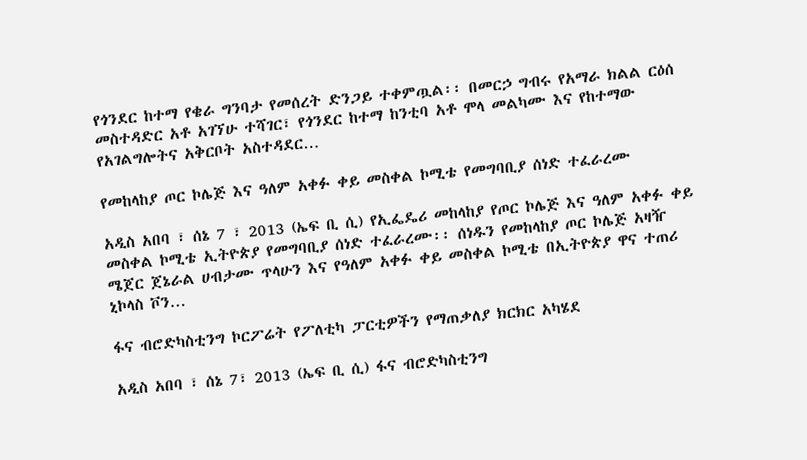የጎንደር ከተማ የቄራ ግንባታ የመሰረት ድንጋይ ተቀምጧል፡፡ በመርኃ ግብሩ የአማራ ክልል ርዕሰ መስተዳድር አቶ አገኘሁ ተሻገር፣ የጎንደር ከተማ ከንቲባ አቶ ሞላ መልካሙ እና የከተማው የአገልግሎትና አቅርቦት አስተዳደር…

የመከላከያ ጦር ኮሌጅ እና ዓለም አቀፉ ቀይ መስቀል ኮሚቴ የመግባቢያ ሰነድ ተፈራረሙ

አዲስ አበባ ፣ ሰኔ 7 ፣ 2013 (ኤፍ ቢ ሲ) የኢፌዴሪ መከላከያ የጦር ኮሌጅ እና ዓለም አቀፉ ቀይ መስቀል ኮሚቴ ኢትዮጵያ የመግባቢያ ሰነድ ተፈራረሙ፡፡ ሰነዱን የመከላከያ ጦር ኮሌጅ አዛዥ ሜጀር ጀኔራል ሀብታሙ ጥላሁን እና የዓለም አቀፉ ቀይ መስቀል ኮሚቴ በኢትዮጵያ ዋና ተጠሪ ኒኮላስ ቮን…

ፋና ብሮድካስቲንግ ኮርፖሬት የፖለቲካ ፓርቲዎችን የማጠቃለያ ክርክር አካሄደ

አዲስ አበባ ፣ ሰኔ 7፣ 2013 (ኤፍ ቢ ሲ) ፋና ብሮድካስቲንግ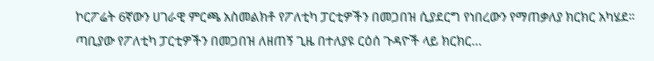ኮርፖሬት 6ኛውን ሀገራዊ ምርጫ አስመልክቶ የፖለቲካ ፓርቲዎችን በመጋበዝ ሲያደርግ የነበረውን የማጠቃለያ ክርክር አካሄደ፡፡ ጣቢያው የፖለቲካ ፓርቲዎችን በመጋበዝ ለዘጠኝ ጊዜ በተለያዩ ርዕሰ ጉዳዮች ላይ ክርክር…